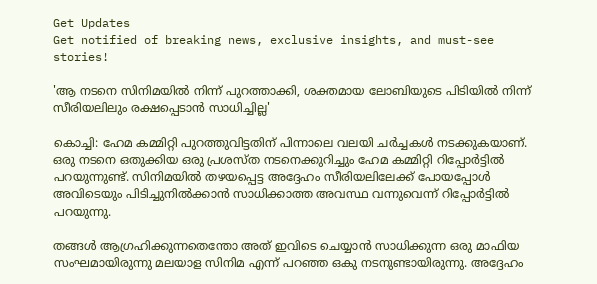Get Updates
Get notified of breaking news, exclusive insights, and must-see stories!

'ആ നടനെ സിനിമയിൽ നിന്ന് പുറത്താക്കി, ശക്തമായ ലോബിയുടെ പിടിയിൽ നിന്ന് സീരിയലിലും രക്ഷപ്പെടാൻ സാധിച്ചില്ല'

കൊച്ചി: ഹേമ കമ്മിറ്റി പുറത്തുവിട്ടതിന് പിന്നാലെ വലയി ചർച്ചകൾ നടക്കുകയാണ്. ഒരു നടനെ ഒതുക്കിയ ഒരു പ്രശസ്ത നടനെക്കുറിച്ചും ഹേമ കമ്മിറ്റി റിപ്പോർട്ടിൽ പറയുന്നുണ്ട്. സിനിമയിൽ തഴയപ്പെട്ട അദ്ദേഹം സീരിയലിലേക്ക് പോയപ്പോൾ അവിടെയും പിടിച്ചുനിൽക്കാൻ സാധിക്കാത്ത അവസ്ഥ വന്നുവെന്ന് റിപ്പോർട്ടിൽ പറയുന്നു.

തങ്ങൾ‌ ആഗ്രഹിക്കുന്നതെന്തോ അത് ഇവിടെ ചെയ്യാൻ സാധിക്കുന്ന ഒരു മാഫിയ സംഘമായിരുന്നു മലയാള സിനിമ എന്ന് പറഞ്ഞ ഒകു നടനുണ്ടായിരുന്നു. അദ്ദേഹം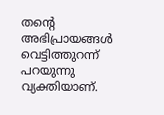തന്റെ അഭിപ്രായങ്ങൾ വെട്ടിത്തുറന്ന് പറയുന്നു വ്യക്തിയാണ്.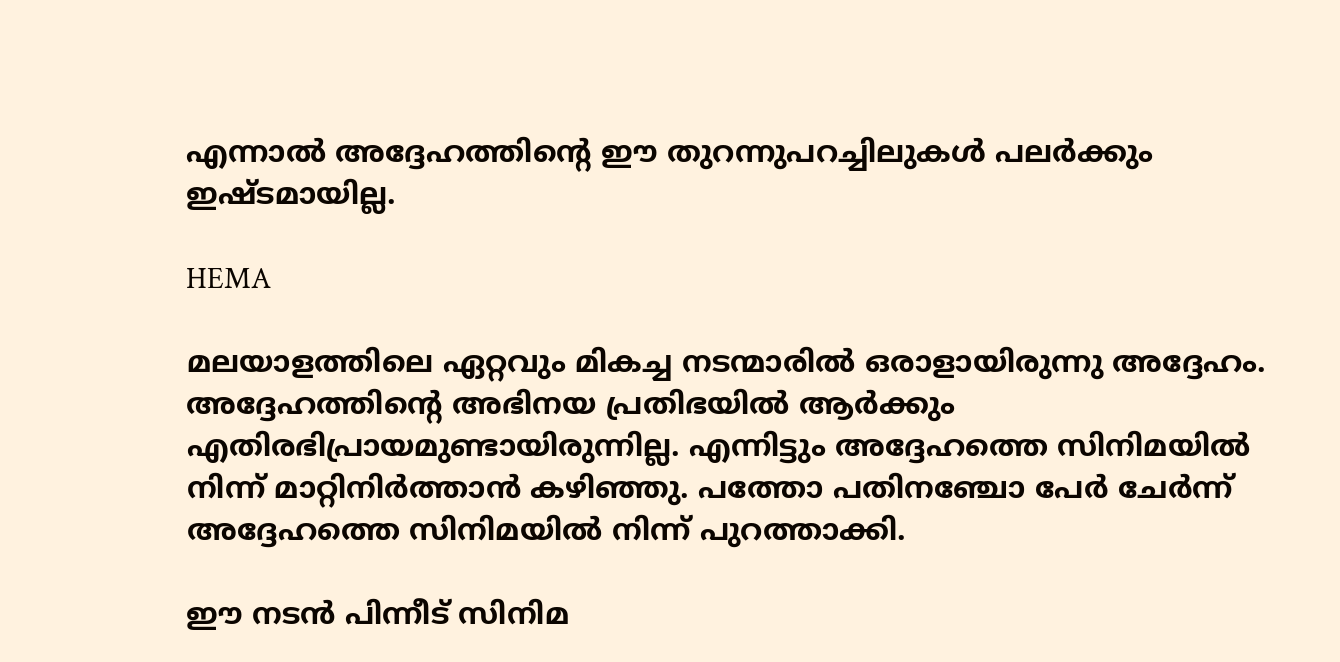എന്നാൽ അദ്ദേഹത്തിന്റെ ഈ തുറന്നുപറച്ചിലുകൾ‌ പലർക്കും ഇഷ്ടമായില്ല.

HEMA

മലയാളത്തിലെ ഏറ്റവും മികച്ച നടന്മാരിൽ ഒരാളായിരുന്നു അദ്ദേഹം. അദ്ദേഹത്തിന്റെ അഭിനയ പ്രതിഭയിൽ ആർക്കും എതിരഭിപ്രായമുണ്ടായിരുന്നില്ല. എന്നിട്ടും അദ്ദേഹത്തെ സിനിമയിൽ നിന്ന് മാറ്റിനിർത്താൻ കഴിഞ്ഞു. പത്തോ പതിനഞ്ചോ പേർ ചേർന്ന് അദ്ദേഹത്തെ സിനിമയിൽ നിന്ന് പുറത്താക്കി.

ഈ നടൻ പിന്നീട് സിനിമ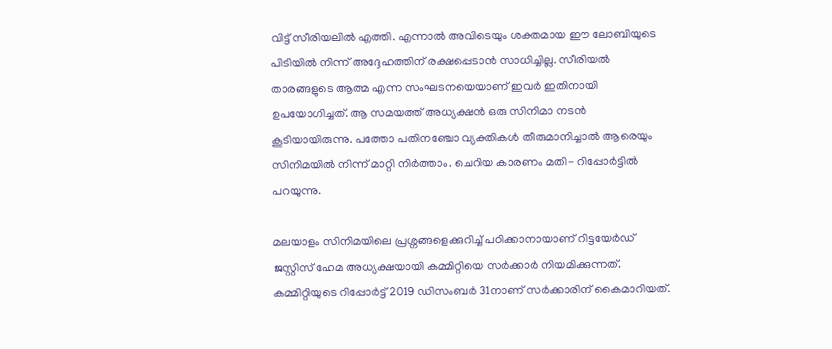വിട്ട് സീരിയലിൽ എത്തി. എന്നാൽ അവിടെയും ശക്തമായ ഈ ലോബിയുടെ പിടിയിൽ നിന്ന് അദ്ദേഹത്തിന് രക്ഷപ്പെടാൻ സാധിച്ചില്ല. സീരിയൽ താരങ്ങളുടെ ആത്മ എന്ന സംഘടനയെയാണ് ഇവർ ഇതിനായി ഉപയോഗിച്ചത്. ആ സമയത്ത് അധ്യക്ഷൻ ഒരു സിനിമാ നടൻ കൂടിയായിരുന്നു. പത്തോ പതിന‍ഞ്ചോ വ്യക്തികൾ തീരുമാനിച്ചാൽ ആരെയും സിനിമയിൽ നിന്ന് മാറ്റി നിർത്താം. ചെറിയ കാരണം മതി- റിപ്പോർട്ടിൽ പറയുന്നു.

മലയാളം സിനിമയിലെ പ്രശ്നങ്ങളെക്കുറിച്ച് പഠിക്കാനായാണ് റിട്ടയേർഡ് ജസ്റ്റിസ് ഹേമ അധ്യക്ഷയായി കമ്മിറ്റിയെ സർക്കാർ നിയമിക്കുന്നത്. കമ്മിറ്റിയുടെ റിപ്പോർട്ട് 2019 ഡിസംബർ 31നാണ് സർക്കാരിന് കൈമാറിയത്.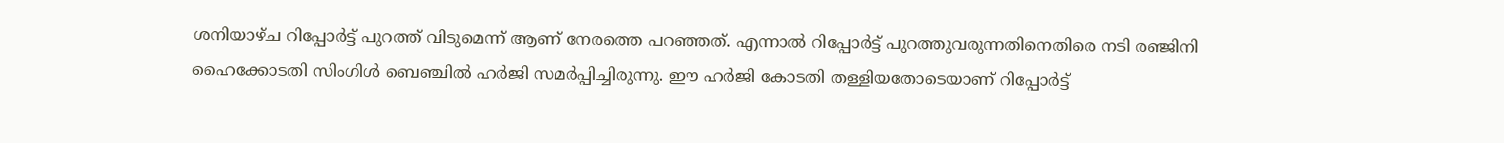ശനിയാഴ്ച റിപ്പോർട്ട് പുറത്ത് വിടുമെന്ന് ആണ് നേരത്തെ പറഞ്ഞത്. എന്നാൽ റിപ്പോർട്ട് പുറത്തുവരുന്നതിനെതിരെ നടി രഞ്ജിനി ഹൈക്കോടതി സിംഗിൾ ബെഞ്ചിൽ ഹർജി സമർപ്പിച്ചിരുന്നു. ഈ ഹർജി കോടതി തള്ളിയതോടെയാണ് റിപ്പോർട്ട്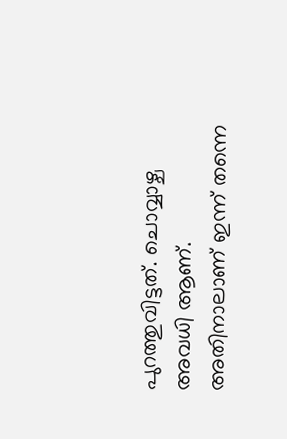പുറത്തുവിട്ടത്. ചൊവ്വാഴ്ച അവധി ആണ്. അതിനാലാണ് ഇന്ന് തന്നെ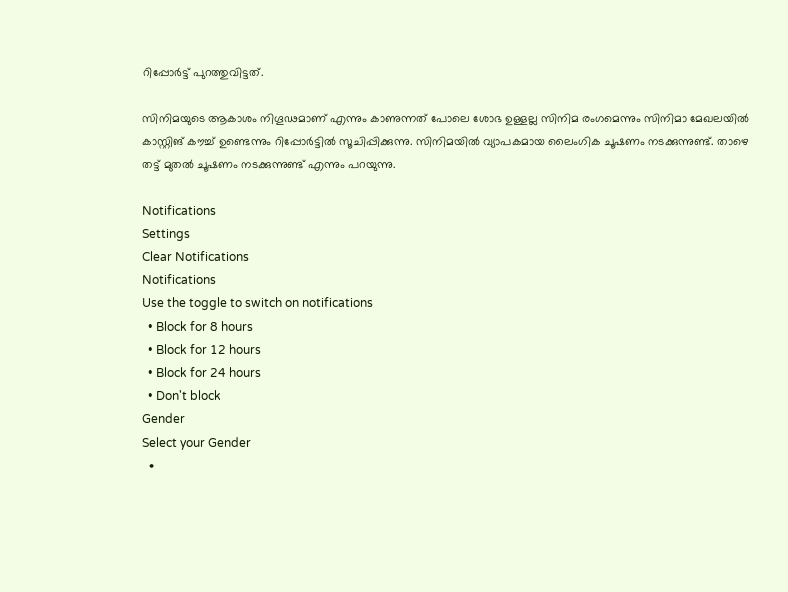റിപ്പോർട്ട് പുറത്തുവിട്ടത്.

സിനിമയുടെ ആകാശം നിഗൂഢമാണ് എന്നും കാണുന്നത് പോലെ ശോഭ ഉള്ളല്ല സിനിമ രംഗമെന്നും സിനിമാ മേഖലയിൽ കാസ്റ്റിങ് കൗച്ച് ഉണ്ടെന്നും റിപ്പോർട്ടിൽ സൂചിപ്പിക്കുന്നു. സിനിമയിൽ വ്യാപകമായ ലൈംഗിക ചൂഷണം നടക്കുന്നുണ്ട്. താഴെ തട്ട് മുതൽ ചൂഷണം നടക്കുന്നുണ്ട് എന്നും പറയുന്നു.

Notifications
Settings
Clear Notifications
Notifications
Use the toggle to switch on notifications
  • Block for 8 hours
  • Block for 12 hours
  • Block for 24 hours
  • Don't block
Gender
Select your Gender
  •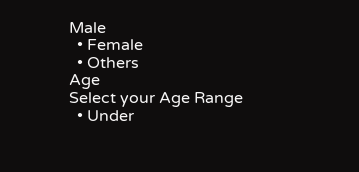Male
  • Female
  • Others
Age
Select your Age Range
  • Under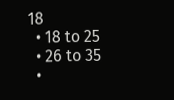18
  • 18 to 25
  • 26 to 35
  •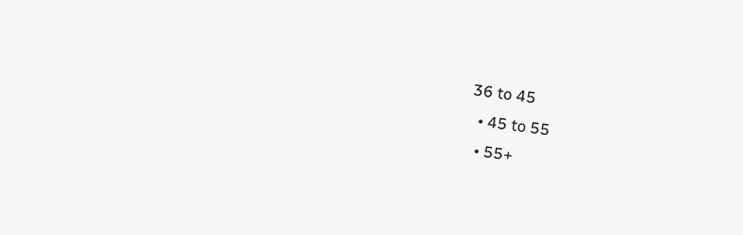36 to 45
  • 45 to 55
  • 55+